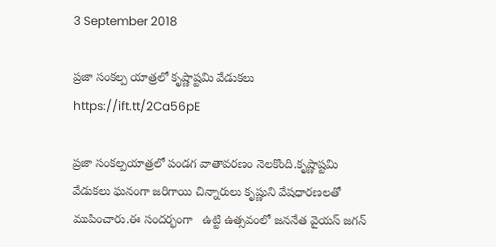3 September 2018

ప్రజా సంకల్ప యాత్రలో కృష్ణాష్టమి వేడుకలు https://ift.tt/2Ca56pE

ప్రజా సంకల్పయాత్రలో పండగ వాతావరణం నెలకొంది.కృష్ణాష్టమి వేడుకలు ఘనంగా జరిగాయి చిన్నారులు కృష్ణుని వేషధారణలతో ముపించారు.ఈ సందర్భంగా   ఉట్టి ఉత్సవంలో జననేత వైయస్‌ జగన్‌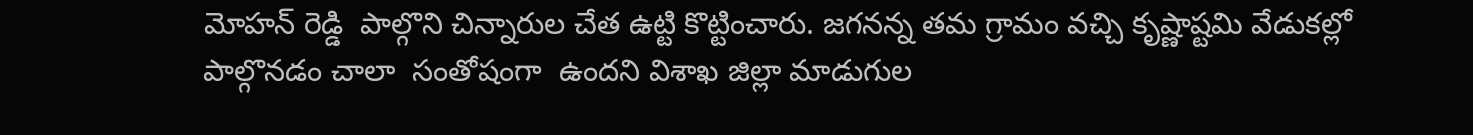మోహన్ రెడ్డి  పాల్గొని చిన్నారుల చేత ఉట్టి కొట్టించారు. జగనన్న తమ గ్రామం వచ్చి కృష్ణాష్టమి వేడుకల్లో పాల్గొనడం చాలా  సంతోషంగా  ఉందని విశాఖ జిల్లా మాడుగుల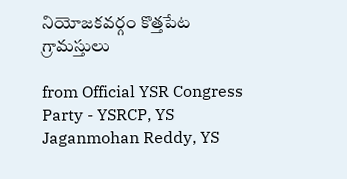నియోజకవర్గం కొత్తపేట గ్రామస్తులు

from Official YSR Congress Party - YSRCP, YS Jaganmohan Reddy, YS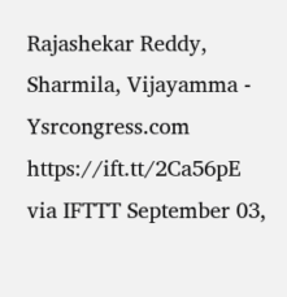Rajashekar Reddy, Sharmila, Vijayamma - Ysrcongress.com https://ift.tt/2Ca56pE
via IFTTT September 03,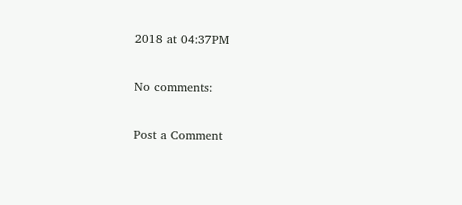2018 at 04:37PM

No comments:

Post a Comment